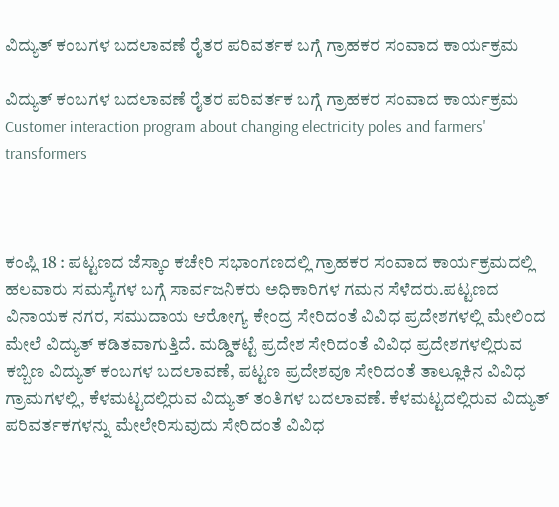ವಿದ್ಯುತ್ ಕಂಬಗಳ ಬದಲಾವಣೆ ರೈತರ ಪರಿವರ್ತಕ ಬಗ್ಗೆ ಗ್ರಾಹಕರ ಸಂವಾದ ಕಾರ್ಯಕ್ರಮ

ವಿದ್ಯುತ್ ಕಂಬಗಳ ಬದಲಾವಣೆ ರೈತರ ಪರಿವರ್ತಕ ಬಗ್ಗೆ ಗ್ರಾಹಕರ ಸಂವಾದ ಕಾರ್ಯಕ್ರಮ           Customer interaction program about changing electricity poles and farmers' transformers



ಕಂಪ್ಲಿ 18 : ಪಟ್ಟಣದ ಜೆಸ್ಕಾಂ ಕಚೇರಿ ಸಭಾಂಗಣದಲ್ಲಿ ಗ್ರಾಹಕರ ಸಂವಾದ ಕಾರ್ಯಕ್ರಮದಲ್ಲಿ ಹಲವಾರು ಸಮಸ್ಯೆಗಳ ಬಗ್ಗೆ ಸಾರ್ವಜನಿಕರು ಅಧಿಕಾರಿಗಳ ಗಮನ ಸೆಳೆದರು.ಪಟ್ಟಣದ ವಿನಾಯಕ ನಗರ, ಸಮುದಾಯ ಆರೋಗ್ಯ ಕೇಂದ್ರ ಸೇರಿದಂತೆ ವಿವಿಧ ಪ್ರದೇಶಗಳಲ್ಲಿ ಮೇಲಿಂದ ಮೇಲೆ ವಿದ್ಯುತ್ ಕಡಿತವಾಗುತ್ತಿದೆ. ಮಡ್ಡಿಕಟ್ಟೆ ಪ್ರದೇಶ ಸೇರಿದಂತೆ ವಿವಿಧ ಪ್ರದೇಶಗಳಲ್ಲಿರುವ ಕಬ್ಬಿಣ ವಿದ್ಯುತ್ ಕಂಬಗಳ ಬದಲಾವಣೆ, ಪಟ್ಟಣ ಪ್ರದೇಶವೂ ಸೇರಿದಂತೆ ತಾಲ್ಲೂಕಿನ ವಿವಿಧ ಗ್ರಾಮಗಳಲ್ಲಿ, ಕೆಳಮಟ್ಟದಲ್ಲಿರುವ ವಿದ್ಯುತ್ ತಂತಿಗಳ ಬದಲಾವಣೆ. ಕೆಳಮಟ್ಟದಲ್ಲಿರುವ ವಿದ್ಯುತ್ ಪರಿವರ್ತಕಗಳನ್ನು ಮೇಲೇರಿಸುವುದು ಸೇರಿದಂತೆ ವಿವಿಧ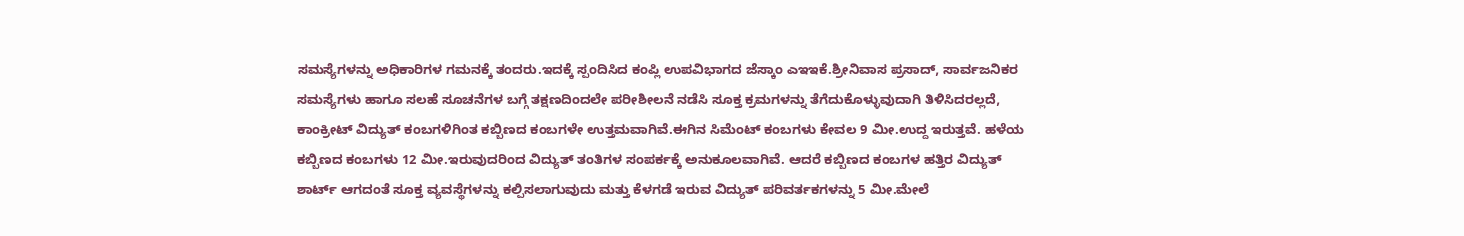ಸಮಸ್ಯೆಗಳನ್ನು ಅಧಿಕಾರಿಗಳ ಗಮನಕ್ಕೆ ತಂದರು.ಇದಕ್ಕೆ ಸ್ಪಂದಿಸಿದ ಕಂಪ್ಲಿ ಉಪವಿಭಾಗದ ಜೆಸ್ಕಾಂ ಎಇಇಕೆ.ಶ್ರೀನಿವಾಸ ಪ್ರಸಾದ್, ಸಾರ್ವಜನಿಕರ ಸಮಸ್ಯೆಗಳು ಹಾಗೂ ಸಲಹೆ ಸೂಚನೆಗಳ ಬಗ್ಗೆ ತಕ್ಷಣದಿಂದಲೇ ಪರೀಶೀಲನೆ ನಡೆಸಿ ಸೂಕ್ತ ಕ್ರಮಗಳನ್ನು ತೆಗೆದುಕೊಳ್ಳುವುದಾಗಿ ತಿಳಿಸಿದರಲ್ಲದೆ, ಕಾಂಕ್ರೀಟ್ ವಿದ್ಯುತ್ ಕಂಬಗಳಿಗಿಂತ ಕಬ್ಬಿಣದ ಕಂಬಗಳೇ ಉತ್ತಮವಾಗಿವೆ.ಈಗಿನ ಸಿಮೆಂಟ್ ಕಂಬಗಳು ಕೇವಲ 9 ಮೀ.ಉದ್ದ ಇರುತ್ತವೆ. ಹಳೆಯ ಕಬ್ಬಿಣದ ಕಂಬಗಳು 12 ಮೀ.ಇರುವುದರಿಂದ ವಿದ್ಯುತ್ ತಂತಿಗಳ ಸಂಪರ್ಕಕ್ಕೆ ಅನುಕೂಲವಾಗಿವೆ. ಆದರೆ ಕಬ್ಬಿಣದ ಕಂಬಗಳ ಹತ್ತಿರ ವಿದ್ಯುತ್ ಶಾರ್ಟ್‌ ಆಗದಂತೆ ಸೂಕ್ತ ವ್ಯವಸ್ಥೆಗಳನ್ನು ಕಲ್ಪಿಸಲಾಗುವುದು ಮತ್ತು ಕೆಳಗಡೆ ಇರುವ ವಿದ್ಯುತ್ ಪರಿವರ್ತಕಗಳನ್ನು 5 ಮೀ.ಮೇಲೆ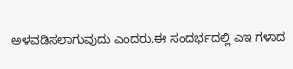ಅಳವಡಿಸಲಾಗುವುದು ಎಂದರು.ಈ ಸಂದರ್ಭದಲ್ಲಿ ಎಇ ಗಳಾದ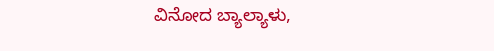ವಿನೋದ ಬ್ಯಾಲ್ಯಾಳು,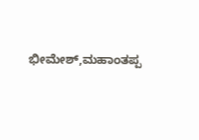ಭೀಮೇಶ್,ಮಹಾಂತಪ್ಪ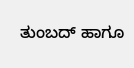ತುಂಬದ್ ಹಾಗೂ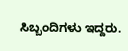ಸಿಬ್ಬಂದಿಗಳು ಇದ್ದರು.